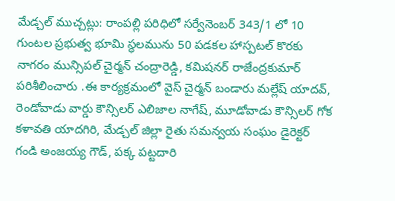మేడ్చల్ ముచ్చట్లు: రాంపల్లి పరిధిలో సర్వేనెంబర్ 343/1 లో 10 గుంటల ప్రభుత్వ భూమి స్థలమును 50 పడకల హాస్పటల్ కొరకు నాగరం మున్సిపల్ చైర్మన్ చంద్రారెడ్డి, కమిషనర్ రాజేంద్రకుమార్ పరిశీలించారు .ఈ కార్యక్రమంలో వైస్ చైర్మన్ బండారు మల్లేష్ యాదవ్, రెండోవాడు వార్డు కౌన్సిలర్ ఎలిజాల నాగేష్, మూడోవాడు కౌన్సిలర్ గోక కళావతి యాదగిరి, మేడ్చల్ జిల్లా రైతు సమన్వయ సంఘం డైరెక్టర్ గండి అంజయ్య గౌడ్, పక్క పట్టదారి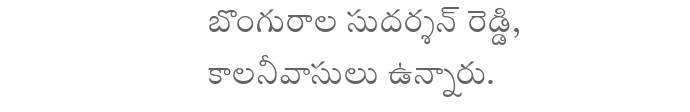బొంగురాల సుదర్శన్ రెడ్డి, కాలనీవాసులు ఉన్నారు.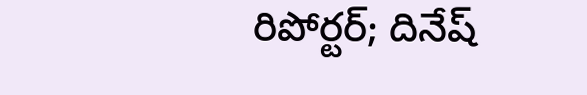రిపోర్టర్; దినేష్